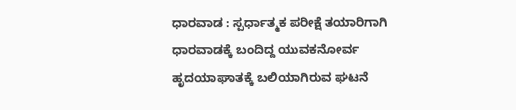ಧಾರವಾಡ : ಸ್ಪರ್ಧಾತ್ಮಕ ಪರೀಕ್ಷೆ ತಯಾರಿಗಾಗಿ ಧಾರವಾಡಕ್ಕೆ ಬಂದಿದ್ದ ಯುವಕನೋರ್ವ ಹೃದಯಾಘಾತಕ್ಕೆ ಬಲಿಯಾಗಿರುವ ಘಟನೆ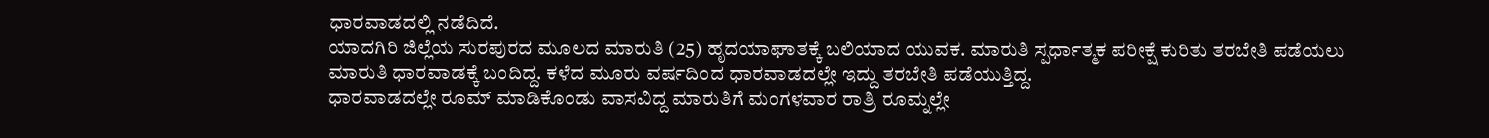ಧಾರವಾಡದಲ್ಲಿ ನಡೆದಿದೆ.
ಯಾದಗಿರಿ ಜಿಲ್ಲೆಯ ಸುರಪುರದ ಮೂಲದ ಮಾರುತಿ (25) ಹೃದಯಾಘಾತಕ್ಕೆ ಬಲಿಯಾದ ಯುವಕ. ಮಾರುತಿ ಸ್ಪರ್ಧಾತ್ಮಕ ಪರೀಕ್ಷೆ ಕುರಿತು ತರಬೇತಿ ಪಡೆಯಲು ಮಾರುತಿ ಧಾರವಾಡಕ್ಕೆ ಬಂದಿದ್ದ. ಕಳೆದ ಮೂರು ವರ್ಷದಿಂದ ಧಾರವಾಡದಲ್ಲೇ ಇದ್ದು ತರಬೇತಿ ಪಡೆಯುತ್ತಿದ್ದ.
ಧಾರವಾಡದಲ್ಲೇ ರೂಮ್ ಮಾಡಿಕೊಂಡು ವಾಸವಿದ್ದ ಮಾರುತಿಗೆ ಮಂಗಳವಾರ ರಾತ್ರಿ ರೂಮ್ನಲ್ಲೇ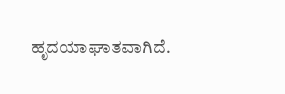ಹೃದಯಾಘಾತವಾಗಿದೆ.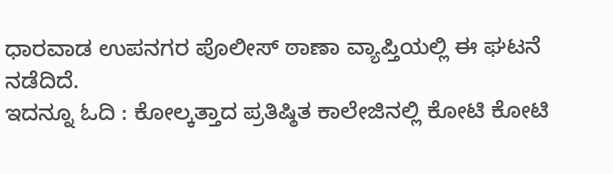ಧಾರವಾಡ ಉಪನಗರ ಪೊಲೀಸ್ ಠಾಣಾ ವ್ಯಾಪ್ತಿಯಲ್ಲಿ ಈ ಘಟನೆ ನಡೆದಿದೆ.
ಇದನ್ನೂ ಓದಿ : ಕೋಲ್ಕತ್ತಾದ ಪ್ರತಿಷ್ಠಿತ ಕಾಲೇಜಿನಲ್ಲಿ ಕೋಟಿ ಕೋಟಿ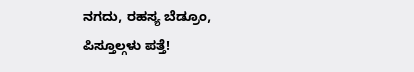ನಗದು, ರಹಸ್ಯ ಬೆಡ್ರೂಂ, ಪಿಸ್ತೂಲ್ಗಳು ಪತ್ತೆ!